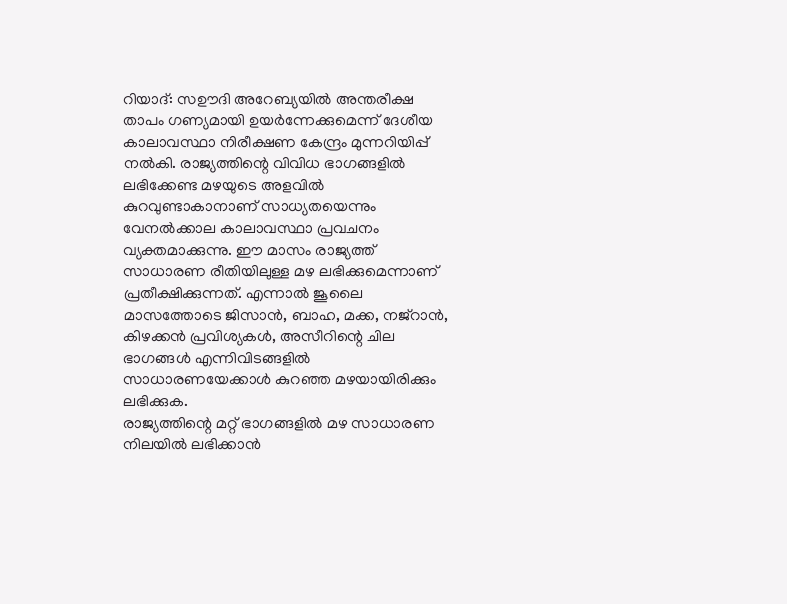റിയാദ്: സഊദി അറേബ്യയിൽ അന്തരീക്ഷ താപം ഗണ്യമായി ഉയർന്നേക്കുമെന്ന് ദേശീയ കാലാവസ്ഥാ നിരീക്ഷണ കേന്ദ്രം മുന്നറിയിപ്പ് നൽകി. രാജ്യത്തിന്റെ വിവിധ ഭാഗങ്ങളിൽ ലഭിക്കേണ്ട മഴയുടെ അളവിൽ കുറവുണ്ടാകാനാണ് സാധ്യതയെന്നും വേനൽക്കാല കാലാവസ്ഥാ പ്രവചനം വ്യക്തമാക്കുന്നു. ഈ മാസം രാജ്യത്ത് സാധാരണ രീതിയിലുള്ള മഴ ലഭിക്കുമെന്നാണ് പ്രതീക്ഷിക്കുന്നത്. എന്നാൽ ജൂലൈ മാസത്തോടെ ജിസാൻ, ബാഹ, മക്ക, നജ്റാൻ, കിഴക്കൻ പ്രവിശ്യകൾ, അസീറിന്റെ ചില ഭാഗങ്ങൾ എന്നിവിടങ്ങളിൽ സാധാരണയേക്കാൾ കുറഞ്ഞ മഴയായിരിക്കും ലഭിക്കുക.
രാജ്യത്തിന്റെ മറ്റ് ഭാഗങ്ങളിൽ മഴ സാധാരണ നിലയിൽ ലഭിക്കാൻ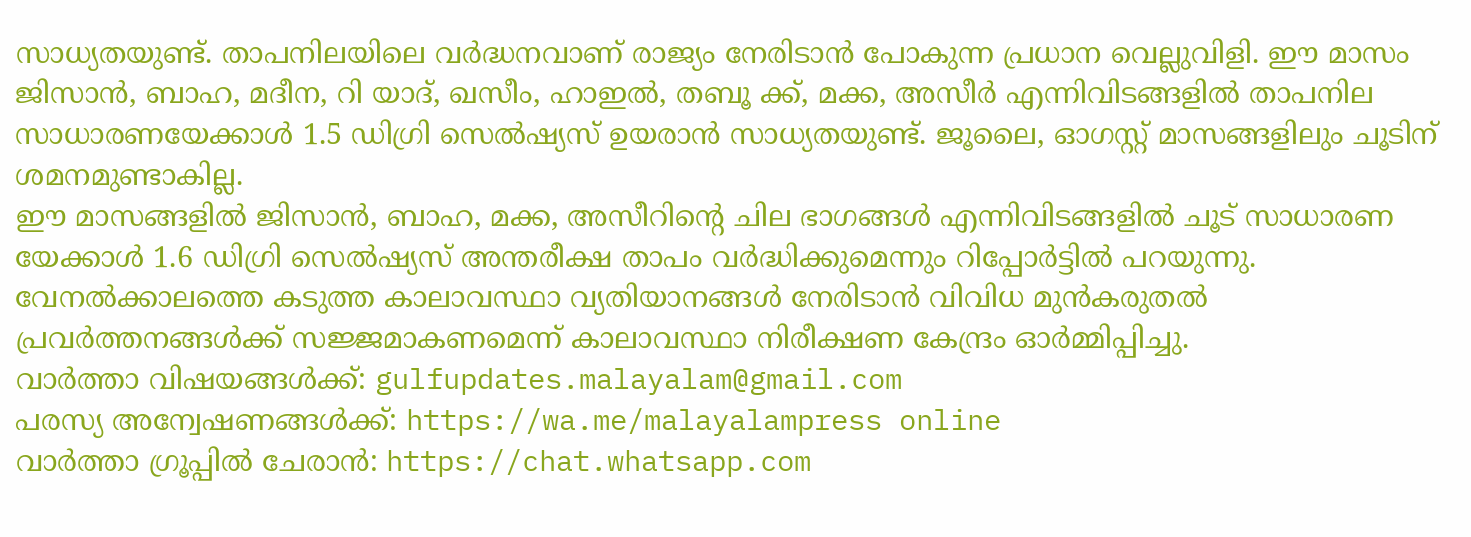സാധ്യതയുണ്ട്. താപനിലയിലെ വർദ്ധനവാണ് രാജ്യം നേരിടാൻ പോകുന്ന പ്രധാന വെല്ലുവിളി. ഈ മാസം ജിസാൻ, ബാഹ, മദീന, റി യാദ്, ഖസീം, ഹാഇൽ, തബൂ ക്ക്, മക്ക, അസീർ എന്നിവിടങ്ങളിൽ താപനില സാധാരണയേക്കാൾ 1.5 ഡിഗ്രി സെൽഷ്യസ് ഉയരാൻ സാധ്യതയുണ്ട്. ജൂലൈ, ഓഗസ്റ്റ് മാസങ്ങളിലും ചൂടിന് ശമനമുണ്ടാകില്ല.
ഈ മാസങ്ങളിൽ ജിസാൻ, ബാഹ, മക്ക, അസീറിന്റെ ചില ഭാഗങ്ങൾ എന്നിവിടങ്ങളിൽ ചൂട് സാധാരണ യേക്കാൾ 1.6 ഡിഗ്രി സെൽഷ്യസ് അന്തരീക്ഷ താപം വർദ്ധിക്കുമെന്നും റിപ്പോർട്ടിൽ പറയുന്നു. വേനൽക്കാലത്തെ കടുത്ത കാലാവസ്ഥാ വ്യതിയാനങ്ങൾ നേരിടാൻ വിവിധ മുൻകരുതൽ പ്രവർത്തനങ്ങൾക്ക് സജ്ജമാകണമെന്ന് കാലാവസ്ഥാ നിരീക്ഷണ കേന്ദ്രം ഓർമ്മിപ്പിച്ചു.
വാർത്താ വിഷയങ്ങൾക്ക്: gulfupdates.malayalam@gmail.com
പരസ്യ അന്വേഷണങ്ങൾക്ക്: https://wa.me/malayalampress online
വാർത്താ ഗ്രൂപ്പിൽ ചേരാൻ: https://chat.whatsapp.com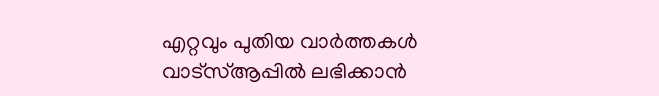എറ്റവും പുതിയ വാർത്തകൾ വാട്സ്ആപ്പിൽ ലഭിക്കാൻ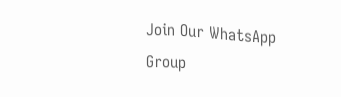Join Our WhatsApp Group